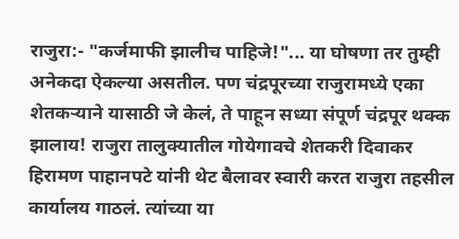राजुरा:- "कर्जमाफी झालीच पाहिजे!"... या घोषणा तर तुम्ही अनेकदा ऐकल्या असतील. पण चंद्रपूरच्या राजुरामध्ये एका शेतकऱ्याने यासाठी जे केलं, ते पाहून सध्या संपूर्ण चंद्रपूर थक्क झालाय! राजुरा तालुक्यातील गोयेगावचे शेतकरी दिवाकर हिरामण पाहानपटे यांनी थेट बैलावर स्वारी करत राजुरा तहसील कार्यालय गाठलं. त्यांच्या या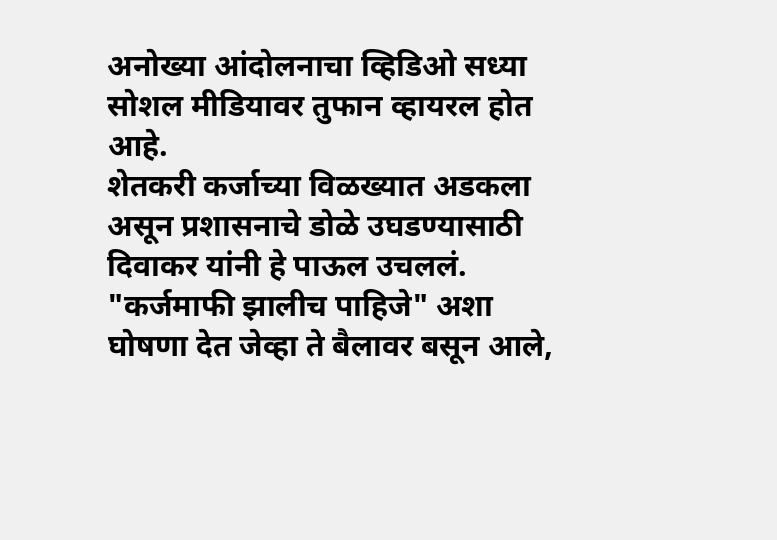अनोख्या आंदोलनाचा व्हिडिओ सध्या सोशल मीडियावर तुफान व्हायरल होत आहे.
शेतकरी कर्जाच्या विळख्यात अडकला असून प्रशासनाचे डोळे उघडण्यासाठी दिवाकर यांनी हे पाऊल उचललं. "कर्जमाफी झालीच पाहिजे" अशा घोषणा देत जेव्हा ते बैलावर बसून आले,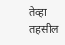तेव्हा तहसील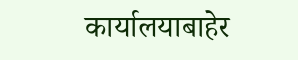कार्यालयाबाहेर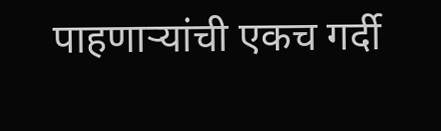पाहणाऱ्यांची एकच गर्दी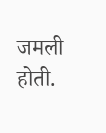जमली होती.